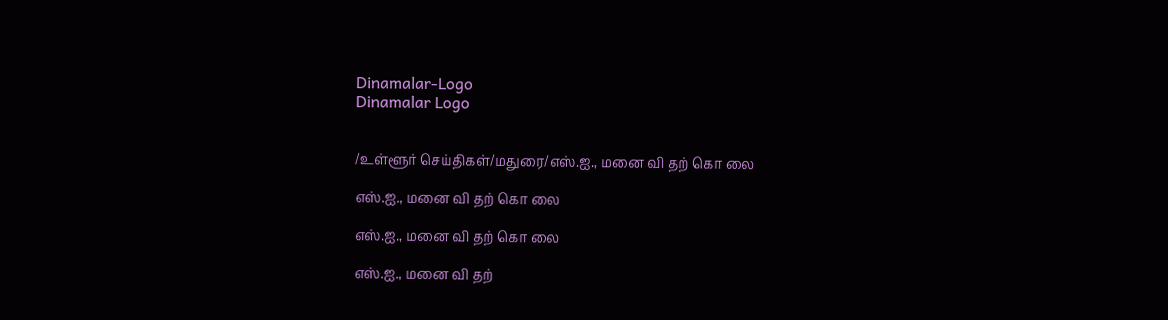Dinamalar-Logo
Dinamalar Logo


/உள்ளூர் செய்திகள்/மதுரை/எஸ்.ஐ., மனை வி தற் கொ லை

எஸ்.ஐ., மனை வி தற் கொ லை

எஸ்.ஐ., மனை வி தற் கொ லை

எஸ்.ஐ., மனை வி தற்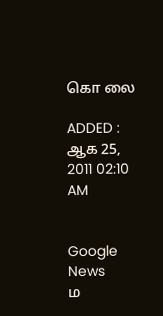கொ லை

ADDED : ஆக 25, 2011 02:10 AM


Google News
ம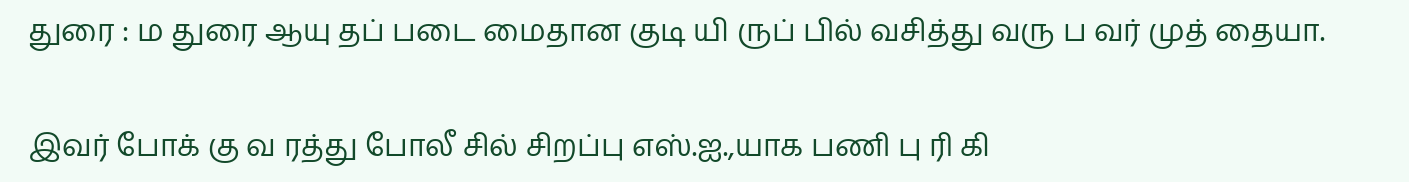துரை : ம துரை ஆயு தப் படை மைதான குடி யி ருப் பில் வசித்து வரு ப வர் முத் தையா.

இவர் போக் கு வ ரத்து போலீ சில் சிறப்பு எஸ்.ஐ.,யாக பணி பு ரி கி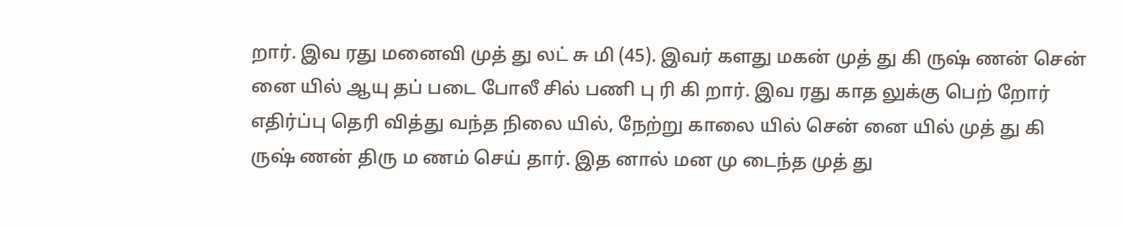றார். இவ ரது மனைவி முத் து லட் சு மி (45). இவர் களது மகன் முத் து கி ருஷ் ணன் சென் னை யில் ஆயு தப் படை போலீ சில் பணி பு ரி கி றார். இவ ரது காத லுக்கு பெற் றோர் எதிர்ப்பு தெரி வித்து வந்த நிலை யில், நேற்று காலை யில் சென் னை யில் முத் து கி ருஷ் ணன் திரு ம ணம் செய் தார். இத னால் மன மு டைந்த முத் து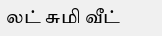லட் சுமி வீட்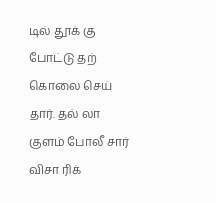டில் தூக் கு போட்டு தற் கொலை செய் தார். தல் லா குளம் போலீ சார் விசா ரிக்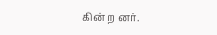கின் ற னர்.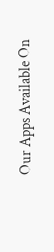Our Apps Available On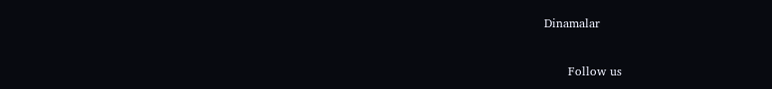Dinamalar

      Follow us